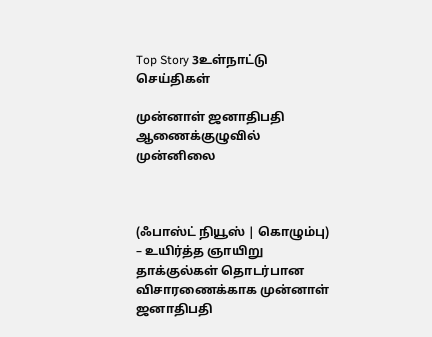Top Story 3உள்நாட்டு செய்திகள்

முன்னாள் ஜனாதிபதி ஆணைக்குழுவில் முன்னிலை



(ஃபாஸ்ட் நியூஸ் | கொழும்பு) – உயிர்த்த ஞாயிறு தாக்குல்கள் தொடர்பான விசாரணைக்காக முன்னாள் ஜனாதிபதி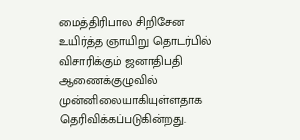மைத்திரிபால சிறிசேன உயிர்த்த ஞாயிறு தொடர்பில் விசாரிக்கும் ஜனாதிபதி ஆணைக்குழுவில் முன்னிலையாகியுள்ளதாக தெரிவிக்கப்படுகின்றது.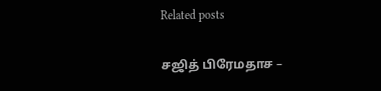Related posts

சஜித் பிரேமதாச –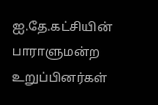ஐ.தே.கட்சியின் பாராளுமன்ற உறுப்பினர்கள்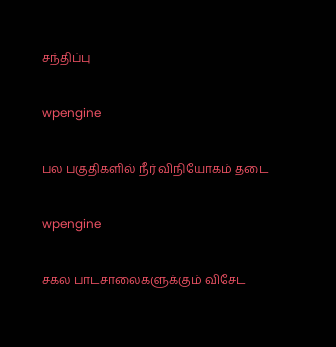சந்திப்பு

wpengine

பல பகுதிகளில் நீர் விநியோகம் தடை

wpengine

சகல பாடசாலைகளுக்கும் விசேட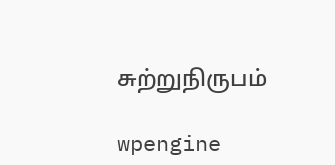சுற்றுநிருபம்

wpengine